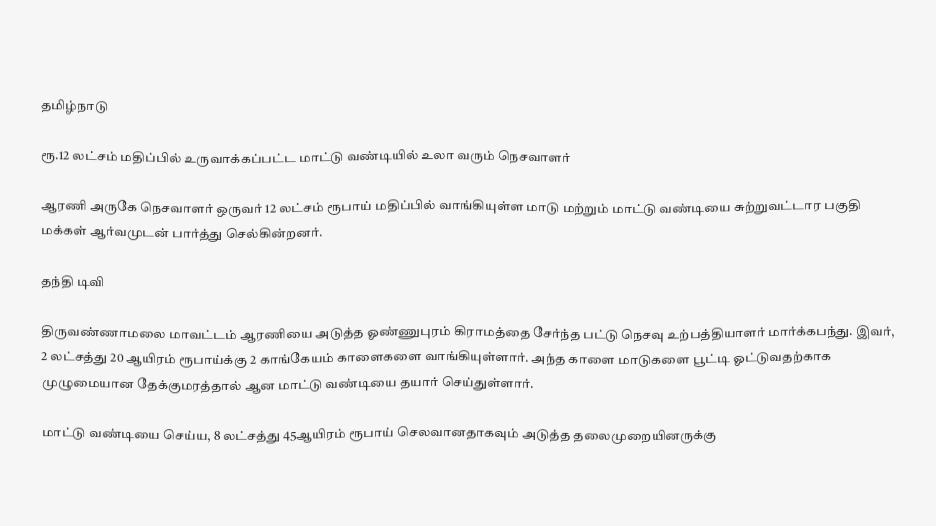தமிழ்நாடு

ரூ.12 லட்சம் மதிப்பில் உருவாக்கப்பட்ட மாட்டு வண்டியில் உலா வரும் நெசவாளர்

ஆரணி அருகே நெசவாளர் ஒருவர் 12 லட்சம் ரூபாய் மதிப்பில் வாங்கியுள்ள மாடு மற்றும் மாட்டு வண்டியை சுற்றுவட்டார பகுதி மக்கள் ஆர்வமுடன் பார்த்து செல்கின்றனர்.

தந்தி டிவி

திருவண்ணாமலை மாவட்டம் ஆரணியை அடுத்த ஓண்ணுபுரம் கிராமத்தை சேர்ந்த பட்டு நெசவு உற்பத்தியாளர் மார்க்கபந்து. இவர், 2 லட்சத்து 20 ஆயிரம் ரூபாய்க்கு 2 காங்கேயம் காளைகளை வாங்கியுள்ளார். அந்த காளை மாடுகளை பூட்டி ஓட்டுவதற்காக முழுமையான தேக்குமரத்தால் ஆன மாட்டு வண்டியை தயார் செய்துள்ளார்.

மாட்டு வண்டியை செய்ய, 8 லட்சத்து 45ஆயிரம் ரூபாய் செலவானதாகவும் அடுத்த தலைமுறையினருக்கு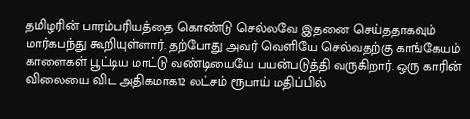தமிழரின் பாரம்பரியத்தை கொண்டு செல்லவே இதனை செய்ததாகவும் மார்கபந்து கூறியுள்ளார். தற்போது அவர் வெளியே செல்வதற்கு காங்கேயம் காளைகள் பூட்டிய மாட்டு வண்டியையே பயன்படுத்தி வருகிறார். ஒரு காரின் விலையை விட அதிகமாக12 லட்சம் ரூபாய் மதிப்பில்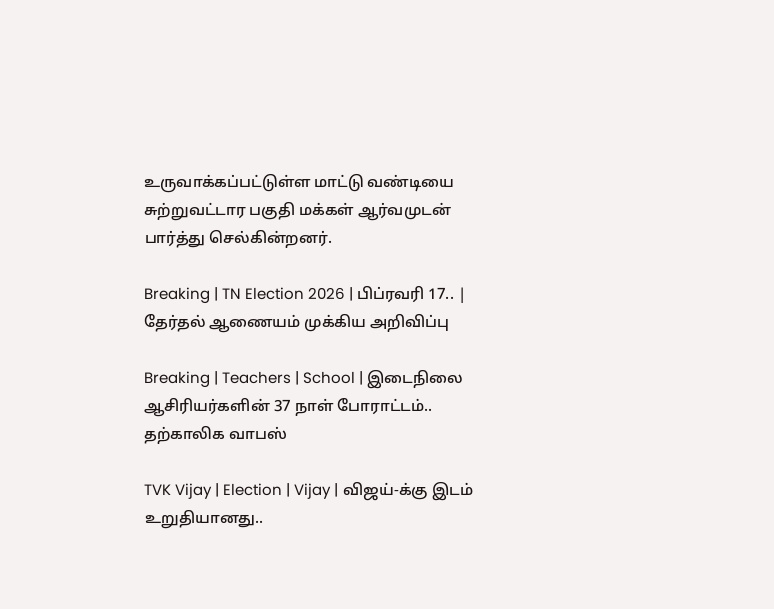உருவாக்கப்பட்டுள்ள மாட்டு வண்டியை சுற்றுவட்டார பகுதி மக்கள் ஆர்வமுடன் பார்த்து செல்கின்றனர்.

Breaking | TN Election 2026 | பிப்ரவரி 17.. | தேர்தல் ஆணையம் முக்கிய அறிவிப்பு

Breaking | Teachers | School | இடைநிலை ஆசிரியர்களின் 37 நாள் போராட்டம்.. தற்காலிக வாபஸ்

TVK Vijay | Election | Vijay | விஜய்-க்கு இடம் உறுதியானது..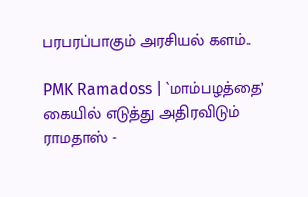பரபரப்பாகும் அரசியல் களம்..

PMK Ramadoss | `மாம்பழத்தை’ கையில் எடுத்து அதிரவிடும் ராமதாஸ் -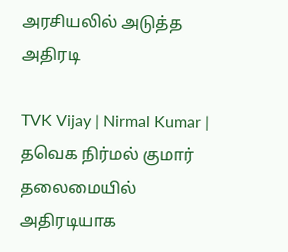அரசியலில் அடுத்த அதிரடி

TVK Vijay | Nirmal Kumar | தவெக நிர்மல் குமார் தலைமையில் அதிரடியாக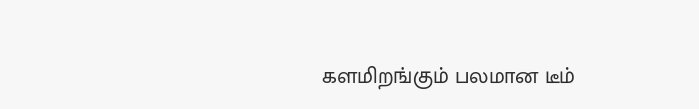களமிறங்கும் பலமான டீம்